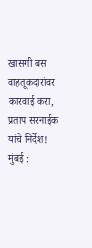खासगी बस वाहतूकदारांवर कारवाई करा, प्रताप सरनाईक यांचे निर्देश!
मुंबई :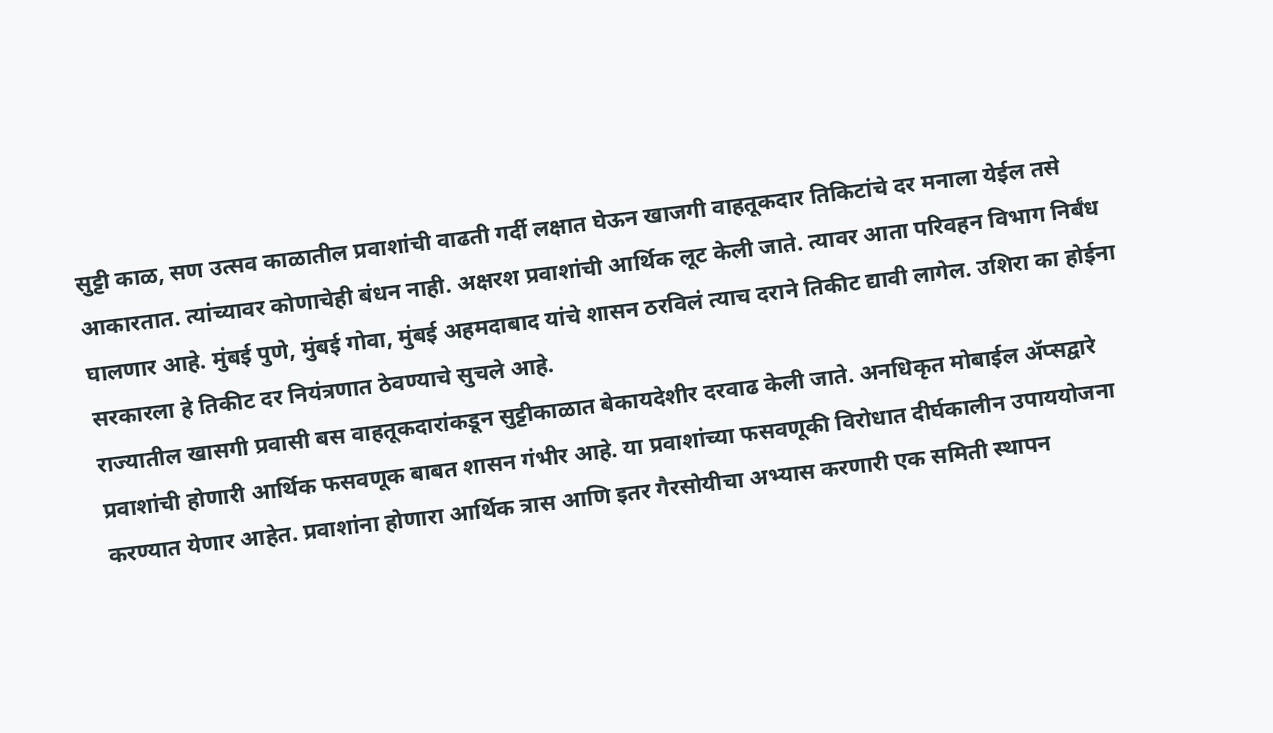सुट्टी काळ, सण उत्सव काळातील प्रवाशांची वाढती गर्दी लक्षात घेऊन खाजगी वाहतूकदार तिकिटांचे दर मनाला येईल तसे आकारतात. त्यांच्यावर कोणाचेही बंधन नाही. अक्षरश प्रवाशांची आर्थिक लूट केली जाते. त्यावर आता परिवहन विभाग निर्बंध घालणार आहे. मुंबई पुणे, मुंबई गोवा, मुंबई अहमदाबाद यांचे शासन ठरविलं त्याच दराने तिकीट द्यावी लागेल. उशिरा का होईना सरकारला हे तिकीट दर नियंत्रणात ठेवण्याचे सुचले आहे.
राज्यातील खासगी प्रवासी बस वाहतूकदारांकडून सुट्टीकाळात बेकायदेशीर दरवाढ केली जाते. अनधिकृत मोबाईल ॲप्सद्वारे प्रवाशांची होणारी आर्थिक फसवणूक बाबत शासन गंभीर आहे. या प्रवाशांच्या फसवणूकी विरोधात दीर्घकालीन उपाययोजना करण्यात येणार आहेत. प्रवाशांना होणारा आर्थिक त्रास आणि इतर गैरसोयीचा अभ्यास करणारी एक समिती स्थापन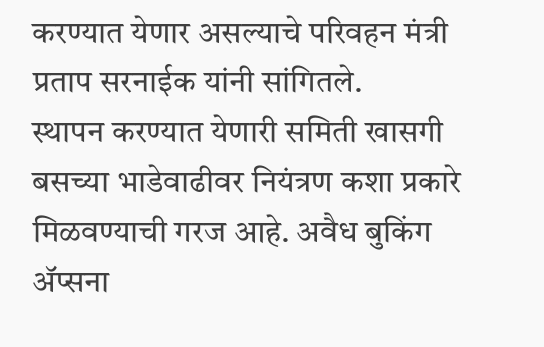करण्यात येणार असल्याचे परिवहन मंत्री प्रताप सरनाईक यांनी सांगितले.
स्थापन करण्यात येणारी समिती खासगी बसच्या भाडेवाढीवर नियंत्रण कशा प्रकारे मिळवण्याची गरज आहे. अवैध बुकिंग ॲप्सना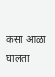कसा आळा घालता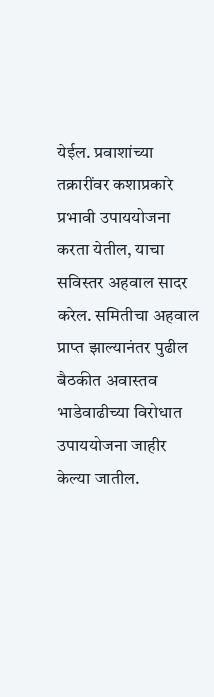येईल. प्रवाशांच्या तक्रारींवर कशाप्रकारे प्रभावी उपाययोजना करता येतील, याचा सविस्तर अहवाल सादर करेल. समितीचा अहवाल प्राप्त झाल्यानंतर पुढील बैठकीत अवास्तव भाडेवाढीच्या विरोधात उपाययोजना जाहीर केल्या जातील.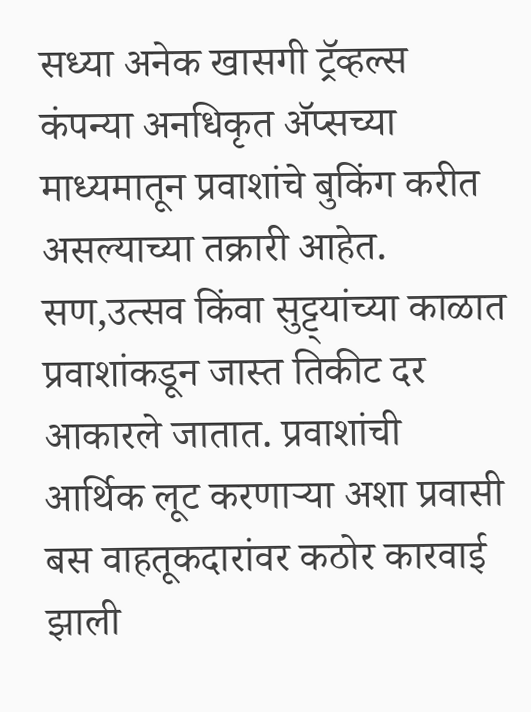सध्या अनेक खासगी ट्रॅव्हल्स कंपन्या अनधिकृत ॲप्सच्या माध्यमातून प्रवाशांचे बुकिंग करीत असल्याच्या तक्रारी आहेत. सण,उत्सव किंवा सुट्ट्यांच्या काळात प्रवाशांकडून जास्त तिकीट दर आकारले जातात. प्रवाशांची आर्थिक लूट करणाऱ्या अशा प्रवासी बस वाहतूकदारांवर कठोर कारवाई झाली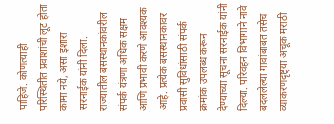पाहिजे. कोणत्याही परिस्थितीत प्रवाशांची लूट होता कामा नये, असा इशारा सरनाईक यांनी दिला.
राज्यातील बसस्थानकांवरील संपर्क यंत्रणा अधिक सक्षम आणि प्रभावी करणे आवश्यक आहे. प्रत्येक बसस्थानकावर प्रवासी सुविधांसाठी संपर्क क्रमांक उपलब्ध करून देण्याच्या सूचना सरनाईक यांनी दिल्या. परिवहन विभागाने नावे बदललेल्या गावांबाबत तसेच व्याकरणदृष्ट्या अचूक मराठी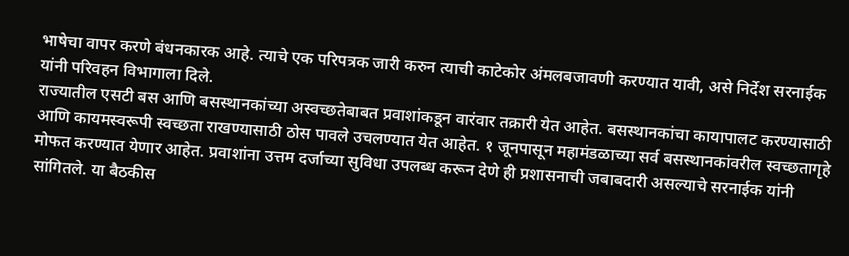भाषेचा वापर करणे बंधनकारक आहे. त्याचे एक परिपत्रक जारी करुन त्याची काटेकोर अंमलबजावणी करण्यात यावी, असे निर्देश सरनाईक यांनी परिवहन विभागाला दिले.
राज्यातील एसटी बस आणि बसस्थानकांच्या अस्वच्छतेबाबत प्रवाशांकडून वारंवार तक्रारी येत आहेत. बसस्थानकांचा कायापालट करण्यासाठी आणि कायमस्वरूपी स्वच्छता राखण्यासाठी ठोस पावले उचलण्यात येत आहेत. १ जूनपासून महामंडळाच्या सर्व बसस्थानकांवरील स्वच्छतागृहे मोफत करण्यात येणार आहेत. प्रवाशांना उत्तम दर्जाच्या सुविधा उपलब्ध करून देणे ही प्रशासनाची जबाबदारी असल्याचे सरनाईक यांनी सांगितले. या बैठकीस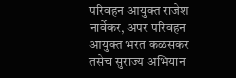परिवहन आयुक्त राजेश नार्वेकर, अपर परिवहन आयुक्त भरत कळसकर तसेच सुराज्य अभियान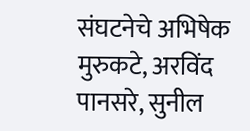संघटनेचे अभिषेक मुरुकटे, अरविंद पानसरे, सुनील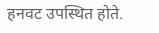हनवट उपस्थित होते.